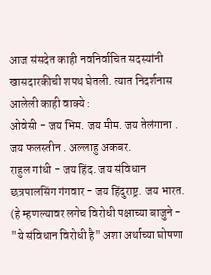आज संसदेत काही नवनिर्वाचित सदस्यांनी खासदारकीची शपथ घेतली. त्यात निदर्शनास आलेली काही वाक्ये :
ओवेसी - जय भिम. जय मीम. जय तेलंगाना . जय फलस्तीन . अल्लाहु अकबर.
राहुल गांधी - जय हिंद. जय संविधान
छत्रपालसिंग गंगवार - जय हिंदुराष्ट्र. जय भारत.
(हे म्हणल्यावर लगेच विरोधी पक्षाच्या बाजुने - "ये संविधान विरोधी है" अशा अर्थाच्या घोषणा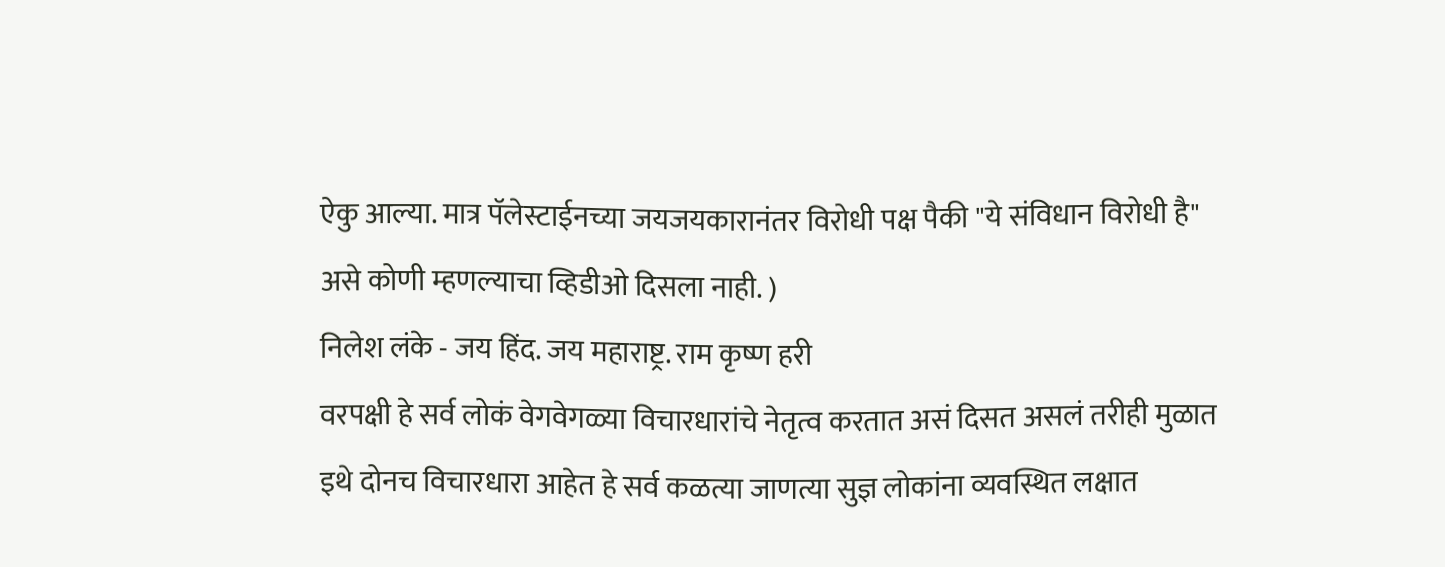ऐकु आल्या. मात्र पॅलेस्टाईनच्या जयजयकारानंतर विरोधी पक्ष पैकी "ये संविधान विरोधी है" असे कोणी म्हणल्याचा व्हिडीओ दिसला नाही. )
निलेश लंके - जय हिंद. जय महाराष्ट्र. राम कृष्ण हरी
वरपक्षी हे सर्व लोकं वेगवेगळ्या विचारधारांचे नेतृत्व करतात असं दिसत असलं तरीही मुळात इथे दोनच विचारधारा आहेत हे सर्व कळत्या जाणत्या सुज्ञ लोकांना व्यवस्थित लक्षात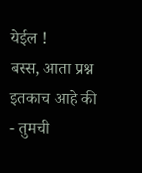येईल !
बस्स, आता प्रश्न इतकाच आहे की - तुमची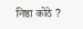निष्ठा कोठे ?